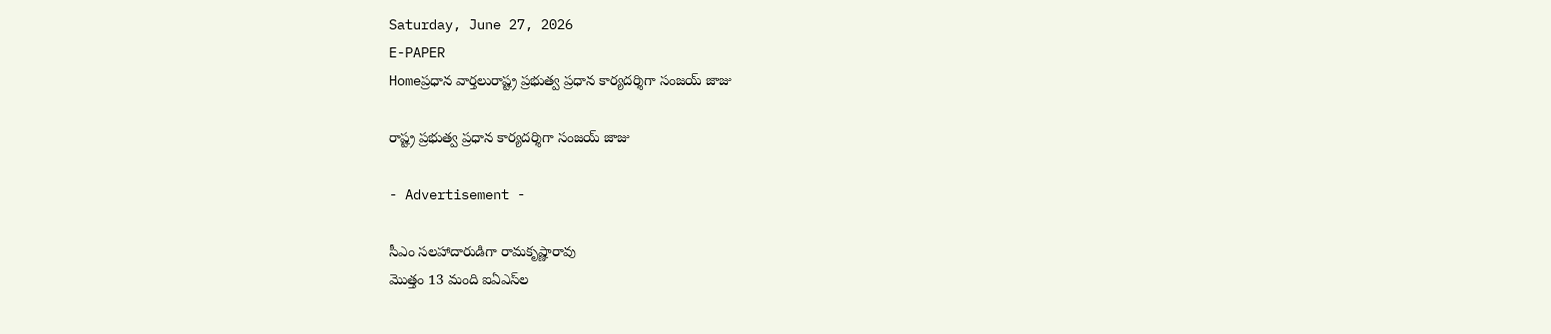Saturday, June 27, 2026
E-PAPER
Homeప్రధాన వార్తలురాష్ట్ర ప్రభుత్వ ప్రధాన కార్యదర్శిగా సంజయ్ జాజు

రాష్ట్ర ప్రభుత్వ ప్రధాన కార్యదర్శిగా సంజయ్ జాజు

- Advertisement -

సీఎం సలహాదారుడిగా రామకృష్ణారావు
మొత్తం 13 మంది ఐఏఎస్‌‌ల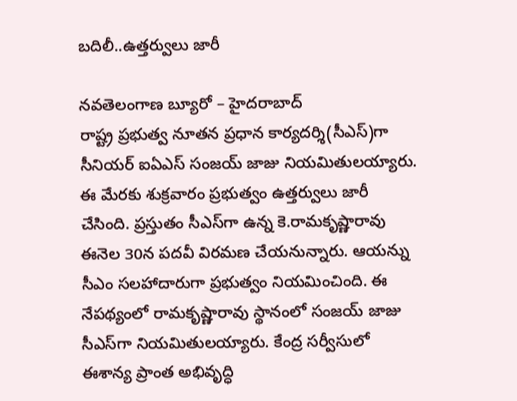బదిలీ..ఉత్తర్వులు జారీ

నవతెలంగాణ బ్యూరో – హైదరాబాద్
రాష్ట్ర ప్రభుత్వ నూతన ప్రధాన కార్యదర్శి(సీఎస్‌)గా సీనియర్‌ ఐఏఎస్‌ సంజయ్‌ జాజు నియమితులయ్యారు. ఈ మేరకు శుక్రవారం ప్రభుత్వం ఉత్తర్వులు జారీ చేసింది. ప్రస్తుతం సీఎస్‌గా ఉన్న కె.రామకృష్ణారావు ఈనెల 30న పదవీ విరమణ చేయనున్నారు. ఆయన్ను సీఎం సలహాదారుగా ప్రభుత్వం నియమించింది. ఈ నేపథ్యంలో రామకృష్ణారావు స్థానంలో సంజయ్‌ జాజు సీఎస్‌‌గా నియమితులయ్యారు. కేంద్ర సర్వీసులో ఈశాన్య ప్రాంత అభివృద్ధి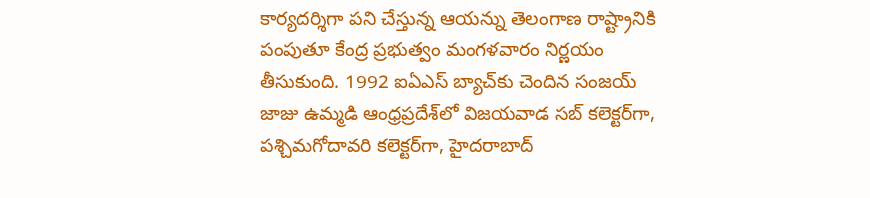కార్యదర్శిగా పని చేస్తున్న ఆయన్ను తెలంగాణ రాష్ట్రానికి పంపుతూ కేంద్ర ప్రభుత్వం మంగళవారం నిర్ణయం తీసుకుంది. 1992 ఐఏఎస్‌ బ్యాచ్‌కు చెందిన సంజయ్‌ జాజు ఉమ్మడి ఆంధ్రప్రదేశ్‌లో విజయవాడ సబ్‌ కలెక్టర్‌గా, పశ్చిమగోదావరి కలెక్టర్‌గా, హైదరాబాద్‌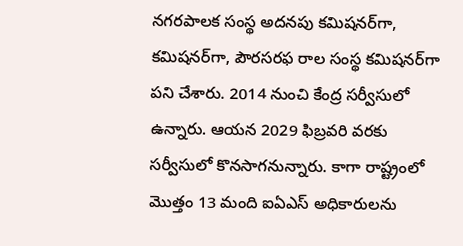నగరపాలక సంస్థ అదనపు కమిషనర్‌గా, కమిషనర్‌గా, పౌరసరఫ రాల సంస్థ కమిషనర్‌గా పని చేశారు. 2014 నుంచి కేంద్ర సర్వీసులో ఉన్నారు. ఆయన 2029 ఫిబ్రవరి వరకు సర్వీసులో కొనసాగనున్నారు. కాగా రాష్ట్రంలో మొత్తం 13 మంది ఐఏఎస్‌ అధికారులను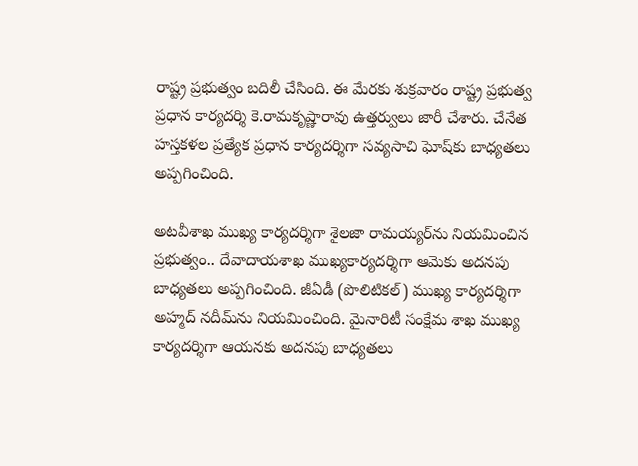రాష్ట్ర ప్రభుత్వం బదిలీ చేసింది. ఈ మేరకు శుక్రవారం రాష్ట్ర ప్రభుత్వ ప్రధాన కార్యదర్శి కె.రామకృష్ణారావు ఉత్తర్వులు జారీ చేశారు. చేనేత హస్తకళల ప్రత్యేక ప్రధాన కార్యదర్శిగా సవ్యసాచి ఘోష్‌కు బాధ్యతలు అప్పగించింది.

అటవీశాఖ ముఖ్య కార్యదర్శిగా శైలజా రామయ్యర్‌ను నియమించిన ప్రభుత్వం.. దేవాదాయశాఖ ముఖ్యకార్యదర్శిగా ఆమెకు అదనపు బాధ్యతలు అప్పగించింది. జీఏడీ (పొలిటికల్) ముఖ్య కార్యదర్శిగా అహ్మద్ నదీమ్‌ను నియమించింది. మైనారిటీ సంక్షేమ శాఖ ముఖ్య కార్యదర్శిగా ఆయనకు అదనపు బాధ్యతలు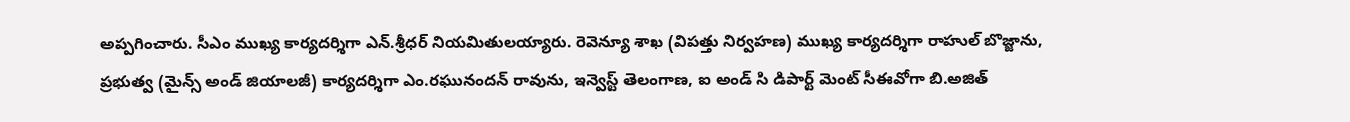అప్పగించారు. సీఎం ముఖ్య కార్యదర్శిగా ఎన్.శ్రీధర్‌ నియమితులయ్యారు. రెవెన్యూ శాఖ (విపత్తు నిర్వహణ) ముఖ్య కార్యదర్శిగా రాహుల్ బొజ్జాను, ప్రభుత్వ (మైన్స్ అండ్ జియాలజీ) కార్యదర్శిగా ఎం.రఘునందన్ రావును, ఇన్వెస్ట్ తెలంగాణ, ఐ అండ్ సి డిపార్ట్ మెంట్ సీఈవోగా బి.అజిత్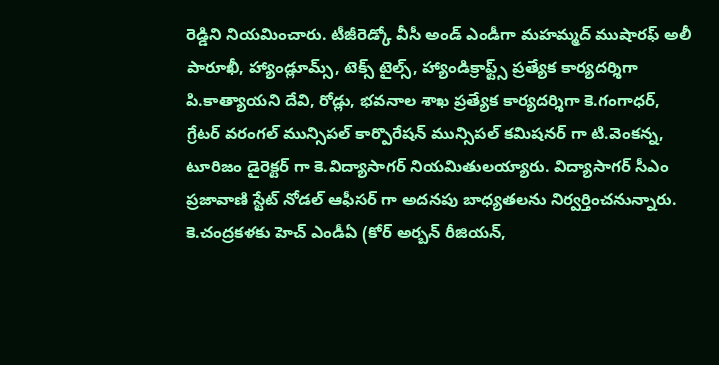రెడ్డిని నియమించారు. టీజీరెడ్కో వీసీ అండ్ ఎండీగా మహమ్మద్ ముషారఫ్ అలీ పారూఖీ, హ్యాండ్లూమ్స్, టెక్స్ టైల్స్, హ్యాండిక్రాఫ్ట్స్ ప్రత్యేక కార్యదర్శిగా పి.కాత్యాయని దేవి, రోడ్లు, భవనాల శాఖ ప్రత్యేక కార్యదర్శిగా కె.గంగాధర్, గ్రేటర్ వరంగల్ మున్సిపల్ కార్పొరేషన్ మున్సిపల్ కమిషనర్ గా టి.వెంకన్న, టూరిజం డైరెక్టర్ గా కె.విద్యాసాగర్ నియమితులయ్యారు. విద్యాసాగర్ సీఎం ప్రజావాణి స్టేట్ నోడల్ ఆఫీసర్ గా అదనపు బాధ్యతలను నిర్వర్తించనున్నారు. కె.చంద్రకళకు హెచ్ ఎండీఏ (కోర్ అర్బన్ రీజియన్,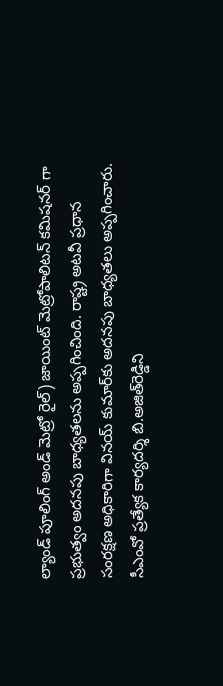ల్యాండ్ పూలింగ్ అండ్ మెట్రో రైల్) జాయింట్ మెట్రోపాలిటన్ కమిషనర్ గా ప్రభుత్వం అదనపు బాధ్యతలను అప్పగించింది. రాష్ట్ర అటవీ ప్రధాన సంరక్షణ అధికారిగా వినయ్ కుమార్‌కు అదనపు బాధ్యతలు అప్పగించారు. సీఎంవో ప్రత్యేక కార్యదర్శి బి.అజిత్‌రెడ్డిని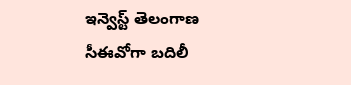ఇన్వెస్ట్ తెలంగాణ సీఈవోగా బదిలీ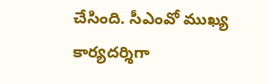చేసింది. సీఎంవో ముఖ్య కార్యదర్శిగా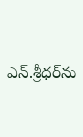ఎన్.శ్రీధర్‌ను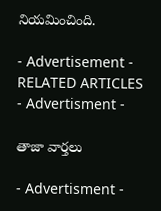నియమించింది.

- Advertisement -
RELATED ARTICLES
- Advertisment -

తాజా వార్తలు

- Advertisment -